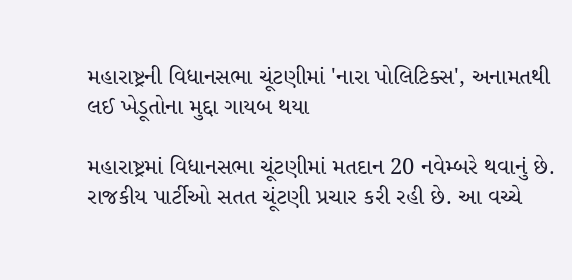મહારાષ્ટ્રની વિધાનસભા ચૂંટણીમાં 'નારા પોલિટિક્સ', અનામતથી લઈ ખેડૂતોના મુદ્દા ગાયબ થયા

મહારાષ્ટ્રમાં વિધાનસભા ચૂંટણીમાં મતદાન 20 નવેમ્બરે થવાનું છે. રાજકીય પાર્ટીઓ સતત ચૂંટણી પ્રચાર કરી રહી છે. આ વચ્ચે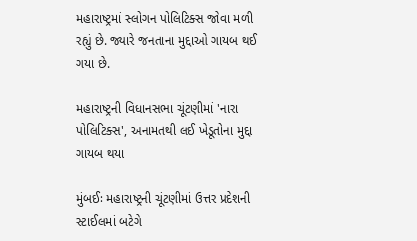મહારાષ્ટ્રમાં સ્લોગન પોલિટિક્સ જોવા મળી રહ્યું છે. જ્યારે જનતાના મુદ્દાઓ ગાયબ થઈ ગયા છે.

મહારાષ્ટ્રની વિધાનસભા ચૂંટણીમાં 'નારા પોલિટિક્સ', અનામતથી લઈ ખેડૂતોના મુદ્દા ગાયબ થયા

મુંબઈઃ મહારાષ્ટ્રની ચૂંટણીમાં ઉત્તર પ્રદેશની સ્ટાઈલમાં બટેગે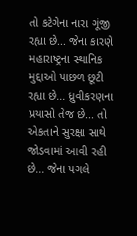તો કટેગેના નારા ગૂંજી રહ્યા છે... જેના કારણે મહારાષ્ટ્રના સ્થાનિક મુદ્દાઓ પાછળ છૂટી રહ્યા છે... ધ્રુવીકરણના પ્રયાસો તેજ છે... તો એકતાને સુરક્ષા સાથે જોડવામાં આવી રહી છે... જેના પગલે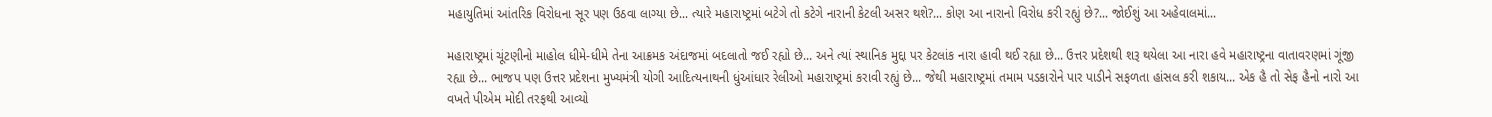મહાયુતિમાં આંતરિક વિરોધના સૂર પણ ઉઠવા લાગ્યા છે... ત્યારે મહારાષ્ટ્રમાં બટેગે તો કટેગે નારાની કેટલી અસર થશે?... કોણ આ નારાનો વિરોધ કરી રહ્યું છે?... જોઈશું આ અહેવાલમાં...

મહારાષ્ટ્રમાં ચૂંટણીનો માહોલ ધીમે-ધીમે તેના આક્રમક અંદાજમાં બદલાતો જઈ રહ્યો છે... અને ત્યાં સ્થાનિક મુદ્દા પર કેટલાંક નારા હાવી થઈ રહ્યા છે... ઉત્તર પ્રદેશથી શરૂ થયેલા આ નારા હવે મહારાષ્ટ્રના વાતાવરણમાં ગૂંજી રહ્યા છે... ભાજપ પણ ઉત્તર પ્રદેશના મુખ્યમંત્રી યોગી આદિત્યનાથની ધુંઆંધાર રેલીઓ મહારાષ્ટ્રમાં કરાવી રહ્યું છે... જેથી મહારાષ્ટ્રમાં તમામ પડકારોને પાર પાડીને સફળતા હાંસલ કરી શકાય... એક હૈ તો સેફ હૈનો નારો આ વખતે પીએમ મોદી તરફથી આવ્યો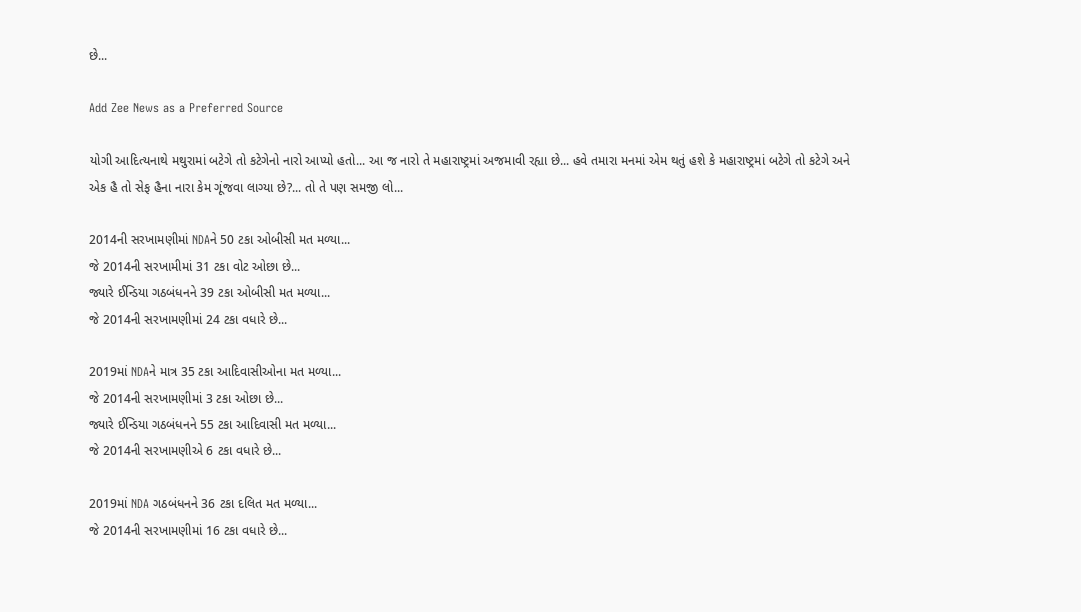છે...

Add Zee News as a Preferred Source

યોગી આદિત્યનાથે મથુરામાં બટેગે તો કટેગેનો નારો આપ્યો હતો... આ જ નારો તે મહારાષ્ટ્રમાં અજમાવી રહ્યા છે... હવે તમારા મનમાં એમ થતું હશે કે મહારાષ્ટ્રમાં બટેગે તો કટેગે અને એક હૈ તો સેફ હૈના નારા કેમ ગૂંજવા લાગ્યા છે?... તો તે પણ સમજી લો...

2014ની સરખામણીમાં NDAને 50 ટકા ઓબીસી મત મળ્યા...
જે 2014ની સરખામીમાં 31 ટકા વોટ ઓછા છે...
જ્યારે ઈન્ડિયા ગઠબંધનને 39 ટકા ઓબીસી મત મળ્યા...
જે 2014ની સરખામણીમાં 24 ટકા વધારે છે...

2019માં NDAને માત્ર 35 ટકા આદિવાસીઓના મત મળ્યા...
જે 2014ની સરખામણીમાં 3 ટકા ઓછા છે...
જ્યારે ઈન્ડિયા ગઠબંધનને 55 ટકા આદિવાસી મત મળ્યા...
જે 2014ની સરખામણીએ 6 ટકા વધારે છે...

2019માં NDA ગઠબંધનને 36 ટકા દલિત મત મળ્યા...
જે 2014ની સરખામણીમાં 16 ટકા વધારે છે...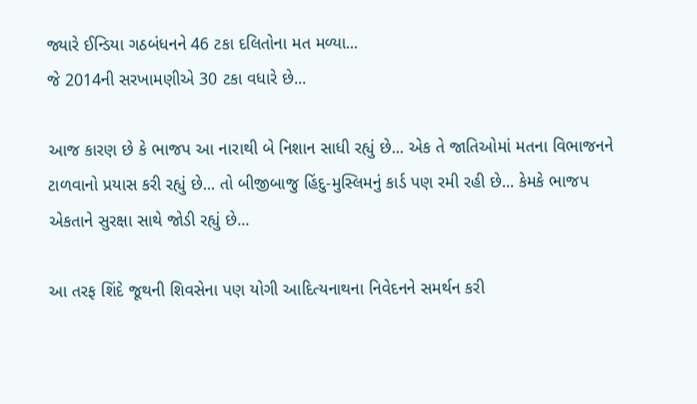જ્યારે ઈન્ડિયા ગઠબંધનને 46 ટકા દલિતોના મત મળ્યા...
જે 2014ની સરખામણીએ 30 ટકા વધારે છે...

આજ કારણ છે કે ભાજપ આ નારાથી બે નિશાન સાધી રહ્યું છે... એક તે જાતિઓમાં મતના વિભાજનને ટાળવાનો પ્રયાસ કરી રહ્યું છે... તો બીજીબાજુ હિંદુ-મુસ્લિમનું કાર્ડ પણ રમી રહી છે... કેમકે ભાજપ એકતાને સુરક્ષા સાથે જોડી રહ્યું છે...

આ તરફ શિંદે જૂથની શિવસેના પણ યોગી આદિત્યનાથના નિવેદનને સમર્થન કરી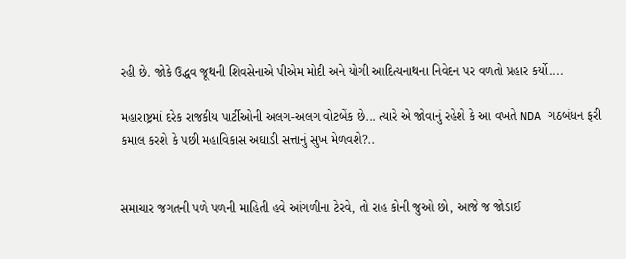રહી છે. જોકે ઉદ્ધવ જૂથની શિવસેનાએ પીએમ મોદી અને યોગી આદિત્યનાથના નિવેદન પર વળતો પ્રહાર કર્યો....

મહારાષ્ટ્રમાં દરેક રાજકીય પાર્ટીઓની અલગ-અલગ વોટબેંક છે... ત્યારે એ જોવાનું રહેશે કે આ વખતે NDA ગઠબંધન ફરી કમાલ કરશે કે પછી મહાવિકાસ અઘાડી સત્તાનું સુખ મેળવશે?..


સમાચાર જગતની પળે પળની માહિતી હવે આંગળીના ટેરવે, તો રાહ કોની જુઓ છો, આજે જ જોડાઈ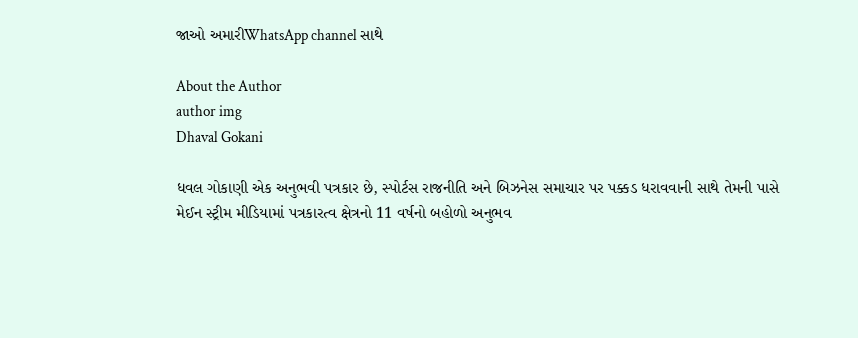જાઓ અમારીWhatsApp channel સાથે

About the Author
author img
Dhaval Gokani

ધવલ ગોકાણી એક અનુભવી પત્રકાર છે, સ્પોર્ટસ રાજનીતિ અને બિઝનેસ સમાચાર પર પક્કડ ધરાવવાની સાથે તેમની પાસે મેઈન સ્ટ્રીમ મીડિયામાં પત્રકારત્વ ક્ષેત્રનો 11 વર્ષનો બહોળો અનુભવ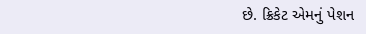છે. ક્રિકેટ એમનું પેશન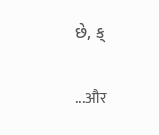છે, ક્

...और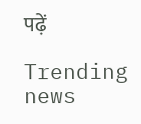पढ़ें

Trending news